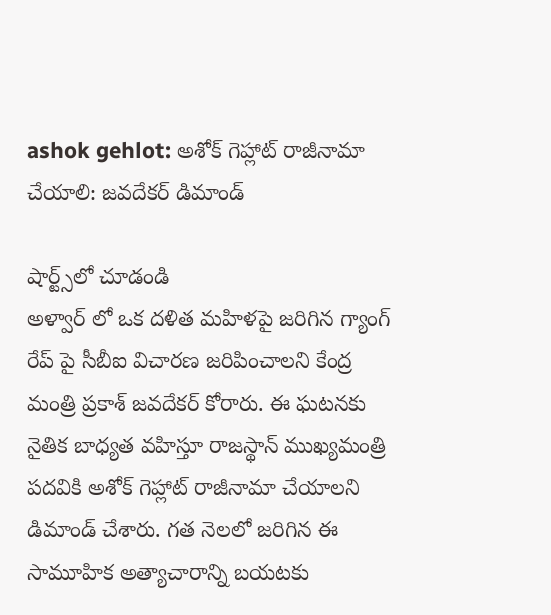ashok gehlot: అశోక్ గెహ్లాట్ రాజీనామా చేయాలి: జవదేకర్ డిమాండ్

షార్ట్స్‌లో చూడండి
అళ్వార్ లో ఒక దళిత మహిళపై జరిగిన గ్యాంగ్ రేప్ పై సీబీఐ విచారణ జరిపించాలని కేంద్ర మంత్రి ప్రకాశ్ జవదేకర్ కోరారు. ఈ ఘటనకు నైతిక బాధ్యత వహిస్తూ రాజస్థాన్ ముఖ్యమంత్రి పదవికి అశోక్ గెహ్లాట్ రాజీనామా చేయాలని డిమాండ్ చేశారు. గత నెలలో జరిగిన ఈ సామూహిక అత్యాచారాన్ని బయటకు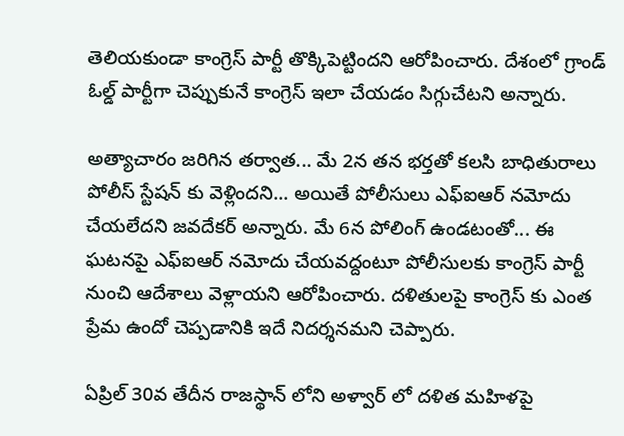తెలియకుండా కాంగ్రెస్ పార్టీ తొక్కిపెట్టిందని ఆరోపించారు. దేశంలో గ్రాండ్ ఓల్డ్ పార్టీగా చెప్పుకునే కాంగ్రెస్ ఇలా చేయడం సిగ్గుచేటని అన్నారు.

అత్యాచారం జరిగిన తర్వాత... మే 2న తన భర్తతో కలసి బాధితురాలు పోలీస్ స్టేషన్ కు వెళ్లిందని... అయితే పోలీసులు ఎఫ్ఐఆర్ నమోదు చేయలేదని జవదేకర్ అన్నారు. మే 6న పోలింగ్ ఉండటంతో... ఈ ఘటనపై ఎఫ్ఐఆర్ నమోదు చేయవద్దంటూ పోలీసులకు కాంగ్రెస్ పార్టీ నుంచి ఆదేశాలు వెళ్లాయని ఆరోపించారు. దళితులపై కాంగ్రెస్ కు ఎంత ప్రేమ ఉందో చెప్పడానికి ఇదే నిదర్శనమని చెప్పారు.

ఏప్రిల్ 30వ తేదీన రాజస్థాన్ లోని అళ్వార్ లో దళిత మహిళపై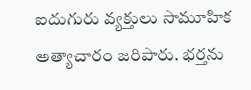ఐదుగురు వ్యక్తులు సామూహిక అత్యాచారం జరిపారు. భర్తను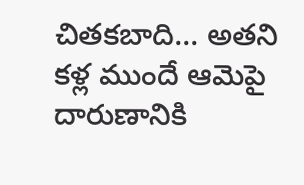చితకబాది... అతని కళ్ల ముందే ఆమెపై దారుణానికి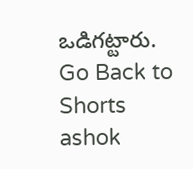ఒడిగట్టారు.
Go Back to Shorts
ashok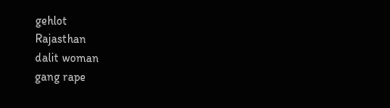gehlot
Rajasthan
dalit woman
gang rape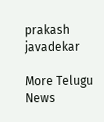prakash javadekar

More Telugu News